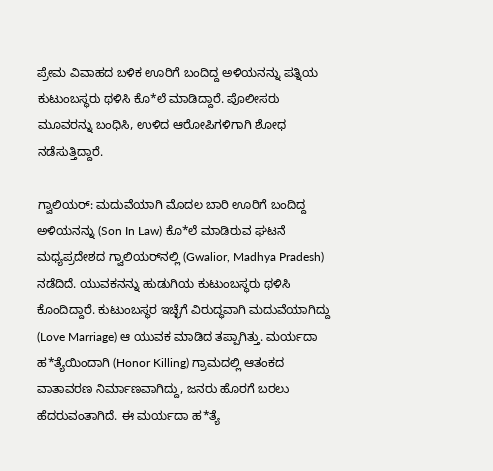ಪ್ರೇಮ ವಿವಾಹದ ಬಳಿಕ ಊರಿಗೆ ಬಂದಿದ್ದ ಅಳಿಯನನ್ನು ಪತ್ನಿಯ ಕುಟುಂಬಸ್ಥರು ಥಳಿಸಿ ಕೊ*ಲೆ ಮಾಡಿದ್ದಾರೆ. ಪೊಲೀಸರು ಮೂವರನ್ನು ಬಂಧಿಸಿ, ಉಳಿದ ಆರೋಪಿಗಳಿಗಾಗಿ ಶೋಧ ನಡೆಸುತ್ತಿದ್ದಾರೆ.

ಗ್ವಾಲಿಯರ್: ಮದುವೆಯಾಗಿ ಮೊದಲ ಬಾರಿ ಊರಿಗೆ ಬಂದಿದ್ದ ಅಳಿಯನನ್ನು (Son In Law) ಕೊ*ಲೆ ಮಾಡಿರುವ ಘಟನೆ ಮಧ್ಯಪ್ರದೇಶದ ಗ್ವಾಲಿಯರ್‌ನಲ್ಲಿ (Gwalior, Madhya Pradesh) ನಡೆದಿದೆ. ಯುವಕನನ್ನು ಹುಡುಗಿಯ ಕುಟುಂಬಸ್ಥರು ಥಳಿಸಿ ಕೊಂದಿದ್ದಾರೆ. ಕುಟುಂಬಸ್ಥರ ಇಚ್ಛೆಗೆ ವಿರುದ್ಧವಾಗಿ ಮದುವೆಯಾಗಿದ್ದು (Love Marriage) ಆ ಯುವಕ ಮಾಡಿದ ತಪ್ಪಾಗಿತ್ತು. ಮರ್ಯದಾ ಹ*ತ್ಯೆಯಿಂದಾಗಿ (Honor Killing) ಗ್ರಾಮದಲ್ಲಿ ಆತಂಕದ ವಾತಾವರಣ ನಿರ್ಮಾಣವಾಗಿದ್ದು, ಜನರು ಹೊರಗೆ ಬರಲು ಹೆದರುವಂತಾಗಿದೆ. ಈ ಮರ್ಯದಾ ಹ*ತ್ಯೆ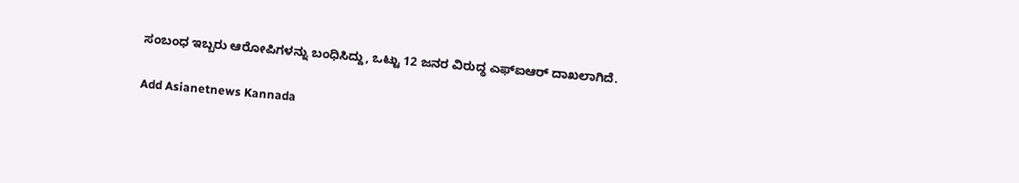ಸಂಬಂಧ ಇಬ್ಬರು ಆರೋಪಿಗಳನ್ನು ಬಂಧಿಸಿದ್ದು, ಒಟ್ಟು 12 ಜನರ ವಿರುದ್ಧ ಎಫ್‌ಐಆರ್ ದಾಖಲಾಗಿದೆ.

Add Asianetnews Kannada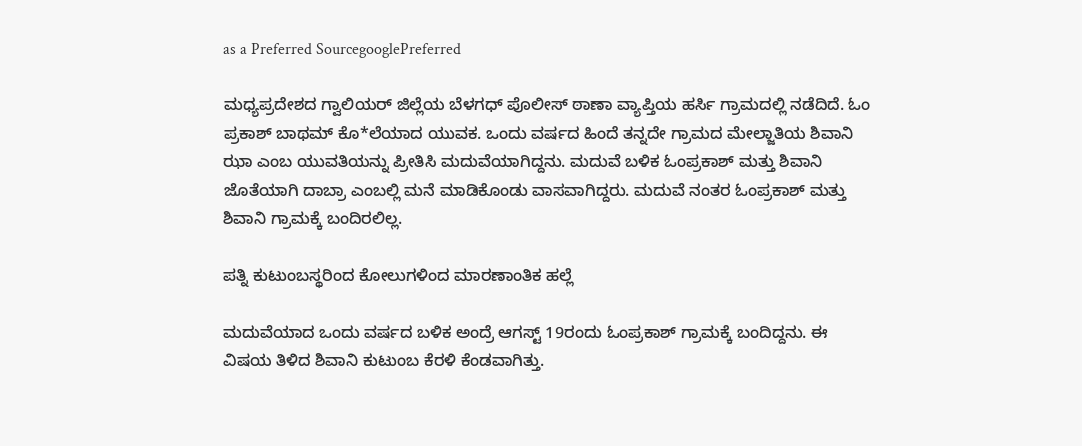as a Preferred SourcegooglePreferred

ಮಧ್ಯಪ್ರದೇಶದ ಗ್ವಾಲಿಯರ್ ಜಿಲ್ಲೆಯ ಬೆಳಗಧ್ ಪೊಲೀಸ್ ಠಾಣಾ ವ್ಯಾಪ್ತಿಯ ಹರ್ಸಿ ಗ್ರಾಮದಲ್ಲಿ ನಡೆದಿದೆ. ಓಂ ಪ್ರಕಾಶ್ ಬಾಥಮ್ ಕೊ*ಲೆಯಾದ ಯುವಕ. ಒಂದು ವರ್ಷದ ಹಿಂದೆ ತನ್ನದೇ ಗ್ರಾಮದ ಮೇಲ್ಜಾತಿಯ ಶಿವಾನಿ ಝಾ ಎಂಬ ಯುವತಿಯನ್ನು ಪ್ರೀತಿಸಿ ಮದುವೆಯಾಗಿದ್ದನು. ಮದುವೆ ಬಳಿಕ ಓಂಪ್ರಕಾಶ್ ಮತ್ತು ಶಿವಾನಿ ಜೊತೆಯಾಗಿ ದಾಬ್ರಾ ಎಂಬಲ್ಲಿ ಮನೆ ಮಾಡಿಕೊಂಡು ವಾಸವಾಗಿದ್ದರು. ಮದುವೆ ನಂತರ ಓಂಪ್ರಕಾಶ್ ಮತ್ತು ಶಿವಾನಿ ಗ್ರಾಮಕ್ಕೆ ಬಂದಿರಲಿಲ್ಲ.

ಪತ್ನಿ ಕುಟುಂಬಸ್ಥರಿಂದ ಕೋಲುಗಳಿಂದ ಮಾರಣಾಂತಿಕ ಹಲ್ಲೆ

ಮದುವೆಯಾದ ಒಂದು ವರ್ಷದ ಬಳಿಕ ಅಂದ್ರೆ ಆಗಸ್ಟ್ 19ರಂದು ಓಂಪ್ರಕಾಶ್ ಗ್ರಾಮಕ್ಕೆ ಬಂದಿದ್ದನು. ಈ ವಿಷಯ ತಿಳಿದ ಶಿವಾನಿ ಕುಟುಂಬ ಕೆರಳಿ ಕೆಂಡವಾಗಿತ್ತು.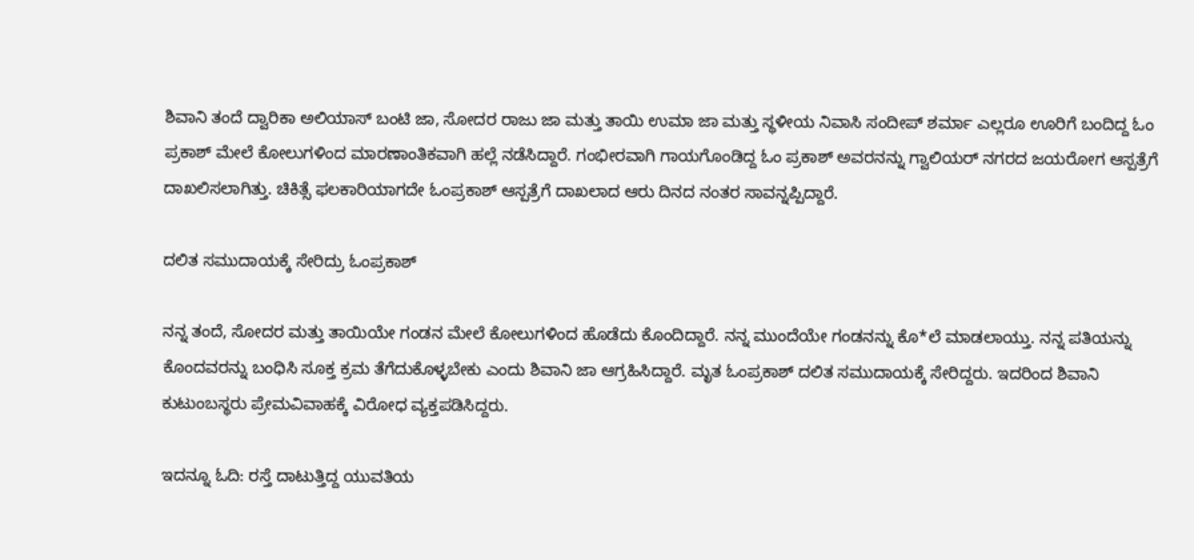ಶಿವಾನಿ ತಂದೆ ದ್ವಾರಿಕಾ ಅಲಿಯಾಸ್ ಬಂಟಿ ಜಾ, ಸೋದರ ರಾಜು ಜಾ ಮತ್ತು ತಾಯಿ ಉಮಾ ಜಾ ಮತ್ತು ಸ್ಥಳೀಯ ನಿವಾಸಿ ಸಂದೀಪ್ ಶರ್ಮಾ ಎಲ್ಲರೂ ಊರಿಗೆ ಬಂದಿದ್ದ ಓಂ ಪ್ರಕಾಶ್ ಮೇಲೆ ಕೋಲುಗಳಿಂದ ಮಾರಣಾಂತಿಕವಾಗಿ ಹಲ್ಲೆ ನಡೆಸಿದ್ದಾರೆ. ಗಂಭೀರವಾಗಿ ಗಾಯಗೊಂಡಿದ್ದ ಓಂ ಪ್ರಕಾಶ್ ಅವರನನ್ನು ಗ್ವಾಲಿಯರ್ ನಗರದ ಜಯರೋಗ ಆಸ್ಪತ್ರೆಗೆ ದಾಖಲಿಸಲಾಗಿತ್ತು. ಚಿಕಿತ್ಸೆ ಫಲಕಾರಿಯಾಗದೇ ಓಂಪ್ರಕಾಶ್ ಆಸ್ಪತ್ರೆಗೆ ದಾಖಲಾದ ಆರು ದಿನದ ನಂತರ ಸಾವನ್ನಪ್ಪಿದ್ದಾರೆ.

ದಲಿತ ಸಮುದಾಯಕ್ಕೆ ಸೇರಿದ್ರು ಓಂಪ್ರಕಾಶ್

ನನ್ನ ತಂದೆ, ಸೋದರ ಮತ್ತು ತಾಯಿಯೇ ಗಂಡನ ಮೇಲೆ ಕೋಲುಗಳಿಂದ ಹೊಡೆದು ಕೊಂದಿದ್ದಾರೆ. ನನ್ನ ಮುಂದೆಯೇ ಗಂಡನನ್ನು ಕೊ*ಲೆ ಮಾಡಲಾಯ್ತು. ನನ್ನ ಪತಿಯನ್ನು ಕೊಂದವರನ್ನು ಬಂಧಿಸಿ ಸೂಕ್ತ ಕ್ರಮ ತೆಗೆದುಕೊಳ್ಳಬೇಕು ಎಂದು ಶಿವಾನಿ ಜಾ ಆಗ್ರಹಿಸಿದ್ದಾರೆ. ಮೃತ ಓಂಪ್ರಕಾಶ್ ದಲಿತ ಸಮುದಾಯಕ್ಕೆ ಸೇರಿದ್ದರು. ಇದರಿಂದ ಶಿವಾನಿ ಕುಟುಂಬಸ್ಥರು ಪ್ರೇಮವಿವಾಹಕ್ಕೆ ವಿರೋಧ ವ್ಯಕ್ತಪಡಿಸಿದ್ದರು.

ಇದನ್ನೂ ಓದಿ: ರಸ್ತೆ ದಾಟುತ್ತಿದ್ದ ಯುವತಿಯ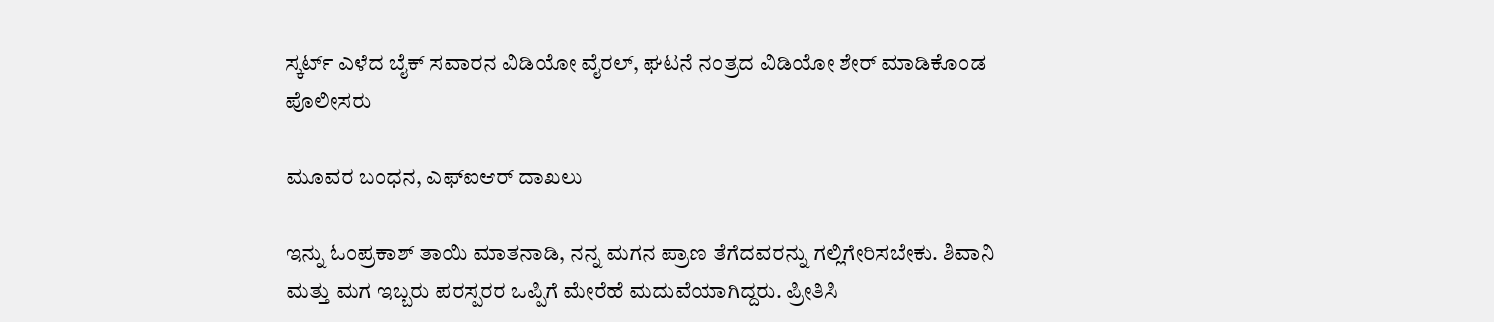ಸ್ಕರ್ಟ್ ಎಳೆದ ಬೈಕ್ ಸವಾರನ ವಿಡಿಯೋ ವೈರಲ್, ಘಟನೆ ನಂತ್ರದ ವಿಡಿಯೋ ಶೇರ್ ಮಾಡಿಕೊಂಡ ಪೊಲೀಸರು

ಮೂವರ ಬಂಧನ, ಎಫ್‌ಐಆರ್ ದಾಖಲು

ಇನ್ನು ಓಂಪ್ರಕಾಶ್ ತಾಯಿ ಮಾತನಾಡಿ, ನನ್ನ ಮಗನ ಪ್ರಾಣ ತೆಗೆದವರನ್ನು ಗಲ್ಲಿಗೇರಿಸಬೇಕು. ಶಿವಾನಿ ಮತ್ತು ಮಗ ಇಬ್ಬರು ಪರಸ್ಪರರ ಒಪ್ಪಿಗೆ ಮೇರೆಹೆ ಮದುವೆಯಾಗಿದ್ದರು. ಪ್ರೀತಿಸಿ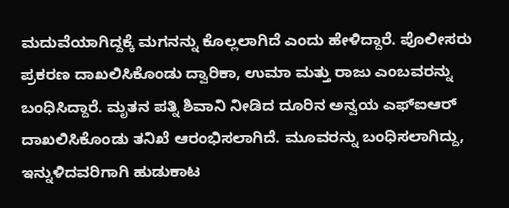ಮದುವೆಯಾಗಿದ್ದಕ್ಕೆ ಮಗನನ್ನು ಕೊಲ್ಲಲಾಗಿದೆ ಎಂದು ಹೇಳಿದ್ದಾರೆ. ಪೊಲೀಸರು ಪ್ರಕರಣ ದಾಖಲಿಸಿಕೊಂಡು ದ್ವಾರಿಕಾ, ಉಮಾ ಮತ್ತು ರಾಜು ಎಂಬವರನ್ನು ಬಂಧಿಸಿದ್ದಾರೆ. ಮೃತನ ಪತ್ನಿ ಶಿವಾನಿ ನೀಡಿದ ದೂರಿನ ಅನ್ವಯ ಎಫ್‌ಐಆರ್ ದಾಖಲಿಸಿಕೊಂಡು ತನಿಖೆ ಆರಂಭಿಸಲಾಗಿದೆ. ಮೂವರನ್ನು ಬಂಧಿಸಲಾಗಿದ್ದು, ಇನ್ನುಳಿದವರಿಗಾಗಿ ಹುಡುಕಾಟ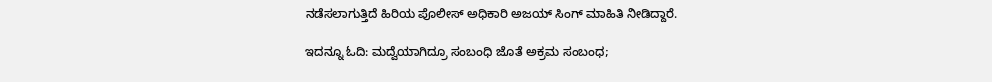ನಡೆಸಲಾಗುತ್ತಿದೆ ಹಿರಿಯ ಪೊಲೀಸ್ ಅಧಿಕಾರಿ ಅಜಯ್ ಸಿಂಗ್ ಮಾಹಿತಿ ನೀಡಿದ್ದಾರೆ.

ಇದನ್ನೂ ಓದಿ: ಮದ್ವೆಯಾಗಿದ್ರೂ ಸಂಬಂಧಿ ಜೊತೆ ಅಕ್ರಮ ಸಂಬಂಧ;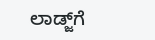ಲಾಡ್ಜ್‌ಗೆ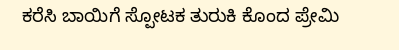ಕರೆಸಿ ಬಾಯಿಗೆ ಸ್ಪೋಟಕ ತುರುಕಿ ಕೊಂದ ಪ್ರೇಮಿ